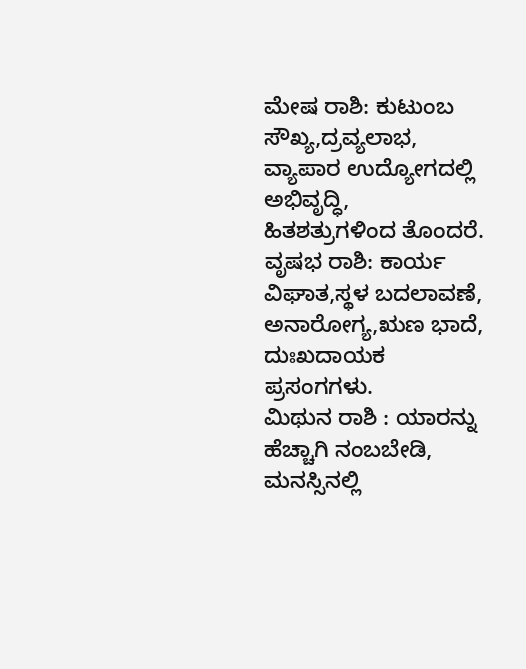ಮೇಷ ರಾಶಿ: ಕುಟುಂಬ ಸೌಖ್ಯ,ದ್ರವ್ಯಲಾಭ, ವ್ಯಾಪಾರ ಉದ್ಯೋಗದಲ್ಲಿ ಅಭಿವೃದ್ಧಿ, ಹಿತಶತ್ರುಗಳಿಂದ ತೊಂದರೆ.
ವೃಷಭ ರಾಶಿ: ಕಾರ್ಯ ವಿಘಾತ,ಸ್ಥಳ ಬದಲಾವಣೆ, ಅನಾರೋಗ್ಯ,ಋಣ ಭಾದೆ, ದುಃಖದಾಯಕ ಪ್ರಸಂಗಗಳು.
ಮಿಥುನ ರಾಶಿ : ಯಾರನ್ನು ಹೆಚ್ಚಾಗಿ ನಂಬಬೇಡಿ, ಮನಸ್ಸಿನಲ್ಲಿ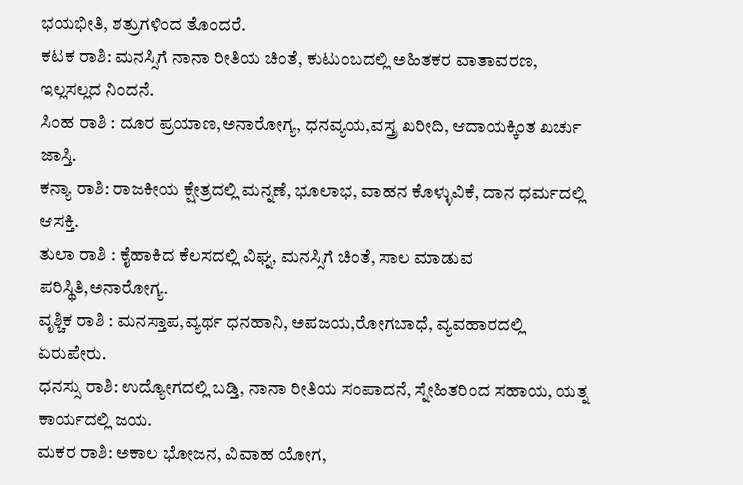ಭಯಭೀತಿ, ಶತ್ರುಗಳಿಂದ ತೊಂದರೆ.
ಕಟಕ ರಾಶಿ: ಮನಸ್ಸಿಗೆ ನಾನಾ ರೀತಿಯ ಚಿಂತೆ, ಕುಟುಂಬದಲ್ಲಿ ಅಹಿತಕರ ವಾತಾವರಣ, ಇಲ್ಲಸಲ್ಲದ ನಿಂದನೆ.
ಸಿಂಹ ರಾಶಿ : ದೂರ ಪ್ರಯಾಣ,ಅನಾರೋಗ್ಯ, ಧನವ್ಯಯ,ವಸ್ತ್ರ ಖರೀದಿ, ಆದಾಯಕ್ಕಿಂತ ಖರ್ಚು ಜಾಸ್ತಿ.
ಕನ್ಯಾ ರಾಶಿ: ರಾಜಕೀಯ ಕ್ಷೇತ್ರದಲ್ಲಿ ಮನ್ನಣೆ, ಭೂಲಾಭ, ವಾಹನ ಕೊಳ್ಳುವಿಕೆ, ದಾನ ಧರ್ಮದಲ್ಲಿ ಆಸಕ್ತಿ.
ತುಲಾ ರಾಶಿ : ಕೈಹಾಕಿದ ಕೆಲಸದಲ್ಲಿ ವಿಘ್ನ, ಮನಸ್ಸಿಗೆ ಚಿಂತೆ, ಸಾಲ ಮಾಡುವ ಪರಿಸ್ಥಿತಿ,ಅನಾರೋಗ್ಯ.
ವೃಶ್ಚಿಕ ರಾಶಿ : ಮನಸ್ತಾಪ,ವ್ಯರ್ಥ ಧನಹಾನಿ, ಅಪಜಯ,ರೋಗಬಾಧೆ, ವ್ಯವಹಾರದಲ್ಲಿ ಏರುಪೇರು.
ಧನಸ್ಸು ರಾಶಿ: ಉದ್ಯೋಗದಲ್ಲಿ ಬಡ್ತಿ, ನಾನಾ ರೀತಿಯ ಸಂಪಾದನೆ, ಸ್ನೇಹಿತರಿಂದ ಸಹಾಯ, ಯತ್ನ ಕಾರ್ಯದಲ್ಲಿ ಜಯ.
ಮಕರ ರಾಶಿ: ಅಕಾಲ ಭೋಜನ, ವಿವಾಹ ಯೋಗ,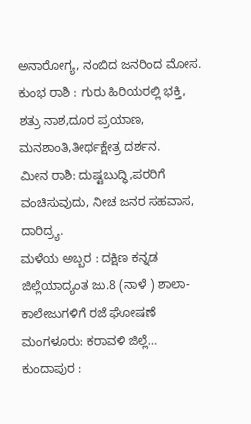ಅನಾರೋಗ್ಯ, ನಂಬಿದ ಜನರಿಂದ ಮೋಸ.
ಕುಂಭ ರಾಶಿ : ಗುರು ಹಿರಿಯರಲ್ಲಿ ಭಕ್ತಿ, ಶತ್ರು ನಾಶ,ದೂರ ಪ್ರಯಾಣ, ಮನಶಾಂತಿ,ತೀರ್ಥಕ್ಷೇತ್ರ ದರ್ಶನ.
ಮೀನ ರಾಶಿ: ದುಷ್ಟಬುದ್ಧಿ,ಪರರಿಗೆ ವಂಚಿಸುವುದು, ನೀಚ ಜನರ ಸಹವಾಸ, ದಾರಿದ್ರ್ಯ.
ಮಳೆಯ ಅಬ್ಬರ : ದಕ್ಷಿಣ ಕನ್ನಡ ಜಿಲ್ಲೆಯಾದ್ಯಂತ ಜು.8 (ನಾಳೆ ) ಶಾಲಾ-ಕಾಲೇಜುಗಳಿಗೆ ರಜೆ ಘೋಷಣೆ ಮಂಗಳೂರು: ಕರಾವಳಿ ಜಿಲ್ಲೆ…
ಕುಂದಾಪುರ :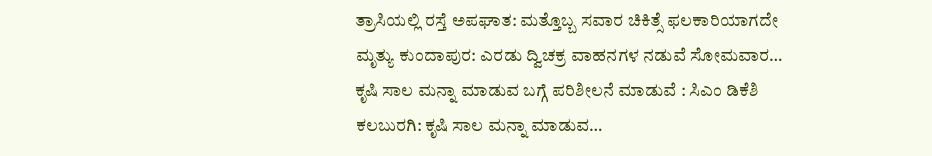ತ್ರಾಸಿಯಲ್ಲಿ ರಸ್ತೆ ಅಪಘಾತ: ಮತ್ತೊಬ್ಬ ಸವಾರ ಚಿಕಿತ್ಸೆ ಫಲಕಾರಿಯಾಗದೇ ಮೃತ್ಯು ಕುಂದಾಪುರ: ಎರಡು ದ್ವಿಚಕ್ರ ವಾಹನಗಳ ನಡುವೆ ಸೋಮವಾರ…
ಕೃಷಿ ಸಾಲ ಮನ್ನಾ ಮಾಡುವ ಬಗ್ಗೆ ಪರಿಶೀಲನೆ ಮಾಡುವೆ : ಸಿಎಂ ಡಿಕೆಶಿ ಕಲಬುರಗಿ: ಕೃಷಿ ಸಾಲ ಮನ್ನಾ ಮಾಡುವ…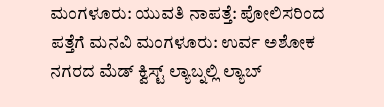ಮಂಗಳೂರು: ಯುವತಿ ನಾಪತ್ತೆ: ಪೋಲಿಸರಿಂದ ಪತ್ತೆಗೆ ಮನವಿ ಮಂಗಳೂರು: ಉರ್ವ ಅಶೋಕ ನಗರದ ಮೆಡ್ ಕ್ವಿಸ್ಟ್ ಲ್ಯಾಬ್ನಲ್ಲಿ ಲ್ಯಾಬ್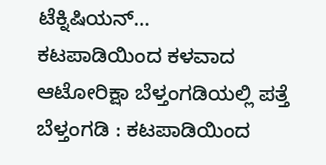ಟೆಕ್ನಿಷಿಯನ್…
ಕಟಪಾಡಿಯಿಂದ ಕಳವಾದ ಆಟೋರಿಕ್ಷಾ ಬೆಳ್ತಂಗಡಿಯಲ್ಲಿ ಪತ್ತೆ ಬೆಳ್ತಂಗಡಿ : ಕಟಪಾಡಿಯಿಂದ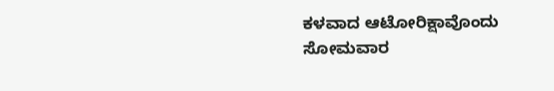ಕಳವಾದ ಆಟೋರಿಕ್ಷಾವೊಂದು ಸೋಮವಾರ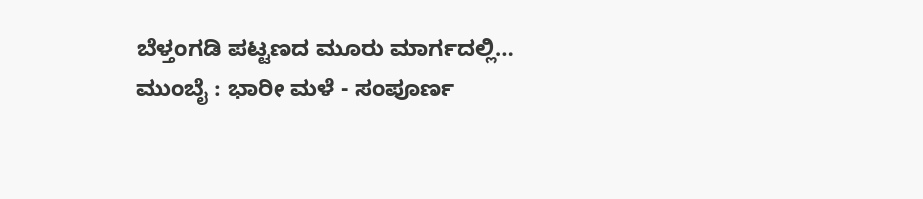ಬೆಳ್ತಂಗಡಿ ಪಟ್ಟಣದ ಮೂರು ಮಾರ್ಗದಲ್ಲಿ…
ಮುಂಬೈ : ಭಾರೀ ಮಳೆ - ಸಂಪೂರ್ಣ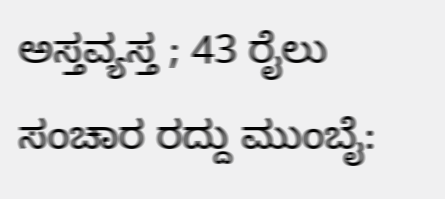ಅಸ್ತವ್ಯಸ್ತ ; 43 ರೈಲು ಸಂಚಾರ ರದ್ದು ಮುಂಬೈ: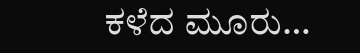ಕಳೆದ ಮೂರು…